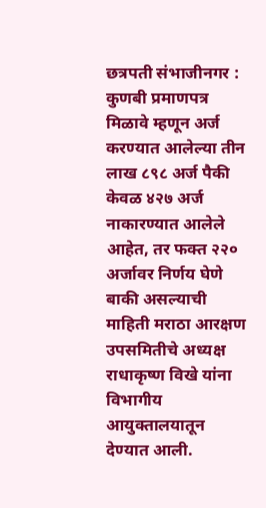छत्रपती संभाजीनगर : कुणबी प्रमाणपत्र मिळावे म्हणून अर्ज करण्यात आलेल्या तीन लाख ८९८ अर्ज पैकी केवळ ४२७ अर्ज नाकारण्यात आलेले आहेत, तर फक्त २२० अर्जावर निर्णय घेणे बाकी असल्याची माहिती मराठा आरक्षण उपसमितीचे अध्यक्ष राधाकृष्ण विखे यांना विभागीय आयुक्तालयातून देण्यात आली.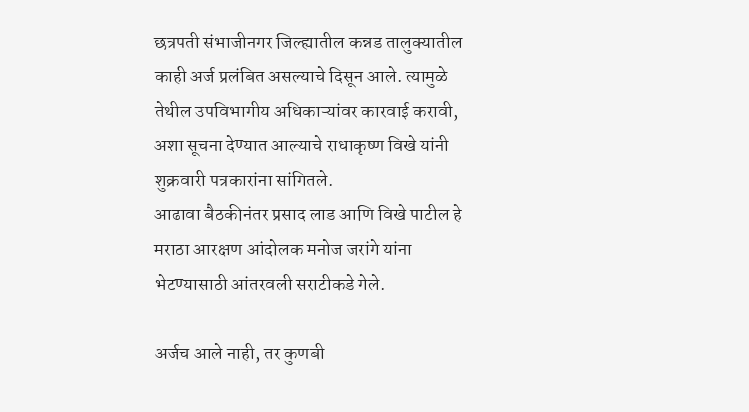छत्रपती संभाजीनगर जिल्ह्यातील कन्नड तालुक्यातील काही अर्ज प्रलंबित असल्याचे दिसून आले. त्यामुळे तेथील उपविभागीय अधिकाऱ्यांवर कारवाई करावी, अशा सूचना देण्यात आल्याचे राधाकृष्ण विखे यांनी शुक्रवारी पत्रकारांना सांगितले.
आढावा बैठकीनंतर प्रसाद लाड आणि विखे पाटील हे मराठा आरक्षण आंदोलक मनोज जरांगे यांना भेटण्यासाठी आंतरवली सराटीकडे गेले.

अर्जच आले नाही, तर कुणबी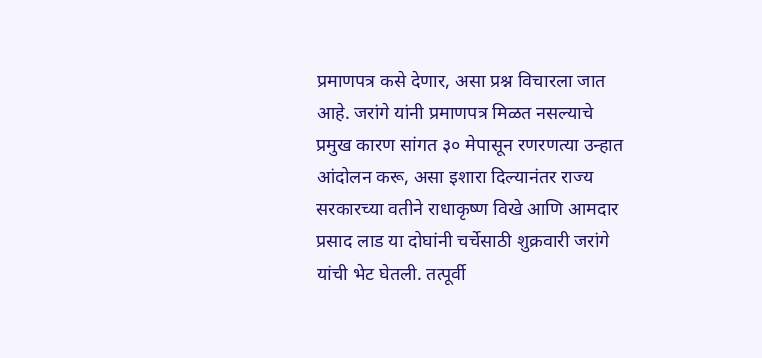प्रमाणपत्र कसे देणार, असा प्रश्न विचारला जात आहे. जरांगे यांनी प्रमाणपत्र मिळत नसल्याचे प्रमुख कारण सांगत ३० मेपासून रणरणत्या उन्हात आंदोलन करू, असा इशारा दिल्यानंतर राज्य सरकारच्या वतीने राधाकृष्ण विखे आणि आमदार प्रसाद लाड या दोघांनी चर्चेसाठी शुक्रवारी जरांगे यांची भेट घेतली. तत्पूर्वी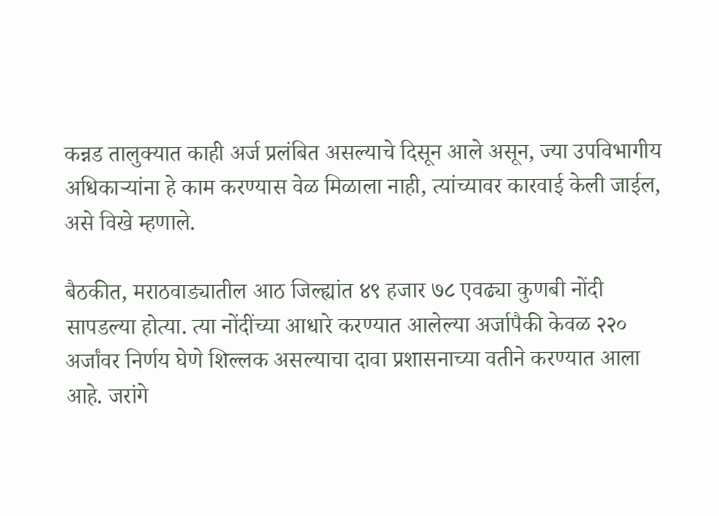कन्नड तालुक्यात काही अर्ज प्रलंबित असल्याचे दिसून आले असून, ज्या उपविभागीय अधिकाऱ्यांना हे काम करण्यास वेळ मिळाला नाही, त्यांच्यावर कारवाई केली जाईल, असे विखे म्हणाले.

बैठकीत, मराठवाड्यातील आठ जिल्ह्यांत ४९ हजार ७८ एवढ्या कुणबी नोंदी सापडल्या होत्या. त्या नोंदींच्या आधारे करण्यात आलेल्या अर्जापैकी केवळ २२० अर्जांवर निर्णय घेणे शिल्लक असल्याचा दावा प्रशासनाच्या वतीने करण्यात आला आहे. जरांगे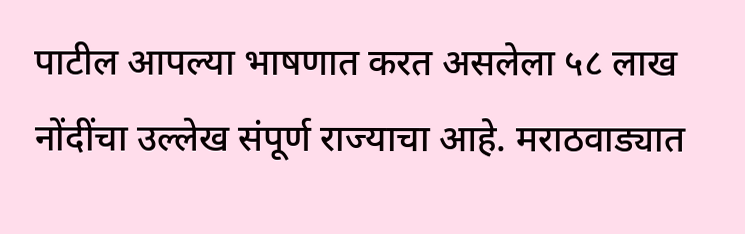पाटील आपल्या भाषणात करत असलेला ५८ लाख नोंदींचा उल्लेख संपूर्ण राज्याचा आहे. मराठवाड्यात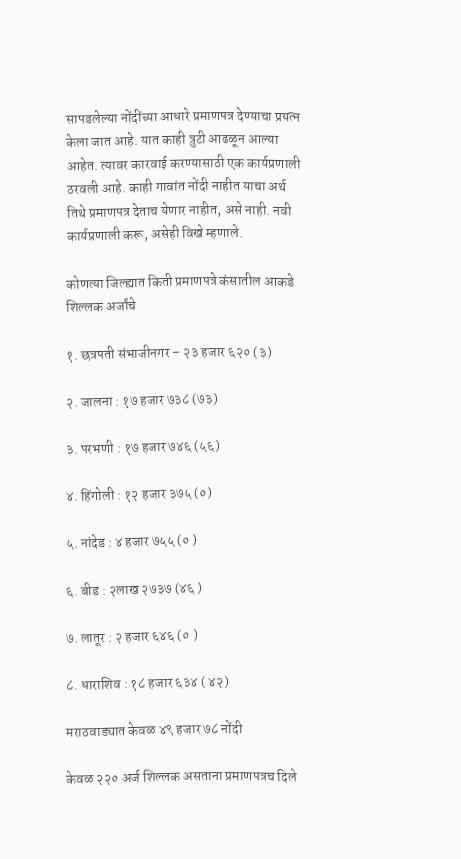सापडलेल्या नोंदींच्या आधारे प्रमाणपत्र देण्याचा प्रयत्न केला जात आहे. यात काही त्रुटी आढळून आल्या आहेत. त्यावर कारवाई करण्यासाठी एक कार्यप्रणाली ठरवली आहे. काही गावांत नोंदी नाहीत याचा अर्थ तिथे प्रमाणपत्र देताच येणार नाहीत, असे नाही. नवी कार्यप्रणाली करू, असेही विखे म्हणाले.

कोणत्या जिल्ह्यात किती प्रमाणपत्रे कंसातील आकडे शिल्लक अर्जांचे

१. छत्रपती संभाजीनगर – २३ हजार ६२० (३)

२. जालना : १७ हजार ७३८ (७३)

३. परभणी : १७ हजार ७४६ (५६)

४. हिंगोली : १२ हजार ३७५ (०)

५. नांदेड : ४ हजार ७५५ (० )

६. बीड : २लाख २७३७ (४६ )

७. लातूर : २ हजार ६४६ (० )

८. धाराशिव : १८ हजार ६३४ ( ४२)

मराठवाड्यात केवळ ४९ हजार ७८ नोंदी

केवळ २२० अर्ज शिल्लक असताना प्रमाणपत्रच दिले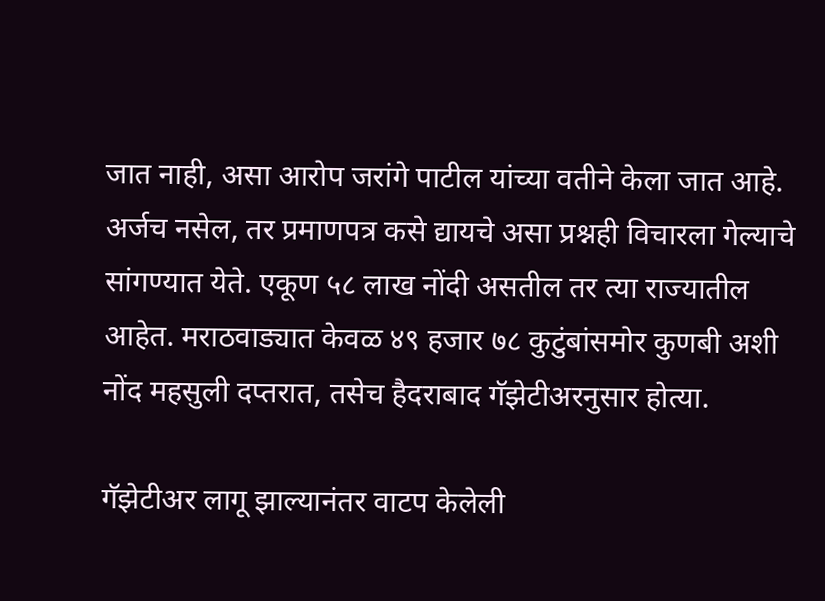जात नाही, असा आरोप जरांगे पाटील यांच्या वतीने केला जात आहे. अर्जच नसेल, तर प्रमाणपत्र कसे द्यायचे असा प्रश्नही विचारला गेल्याचे सांगण्यात येते. एकूण ५८ लाख नोंदी असतील तर त्या राज्यातील आहेत. मराठवाड्यात केवळ ४९ हजार ७८ कुटुंबांसमोर कुणबी अशी नोंद महसुली दप्तरात, तसेच हैदराबाद गॅझेटीअरनुसार होत्या.

गॅझेटीअर लागू झाल्यानंतर वाटप केलेली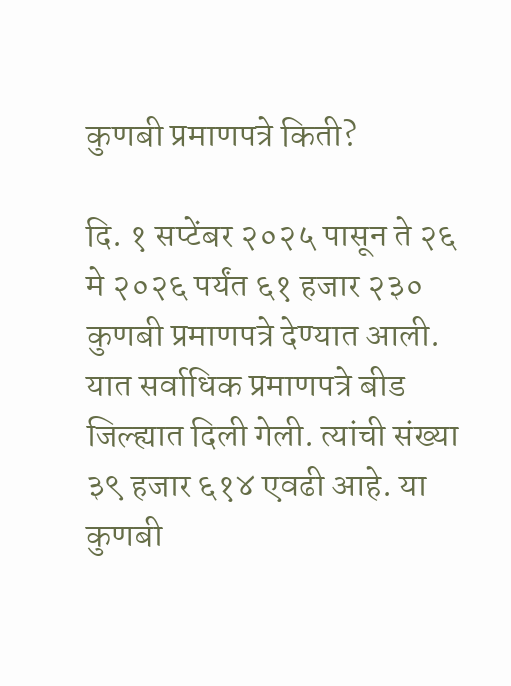कुणबी प्रमाणपत्रे किती?

दि. १ सप्टेंबर २०२५ पासून ते २६ मे २०२६ पर्यंत ६१ हजार २३० कुणबी प्रमाणपत्रे देण्यात आली. यात सर्वाधिक प्रमाणपत्रे बीड जिल्ह्यात दिली गेली. त्यांची संख्या ३९ हजार ६१४ एवढी आहे. या कुणबी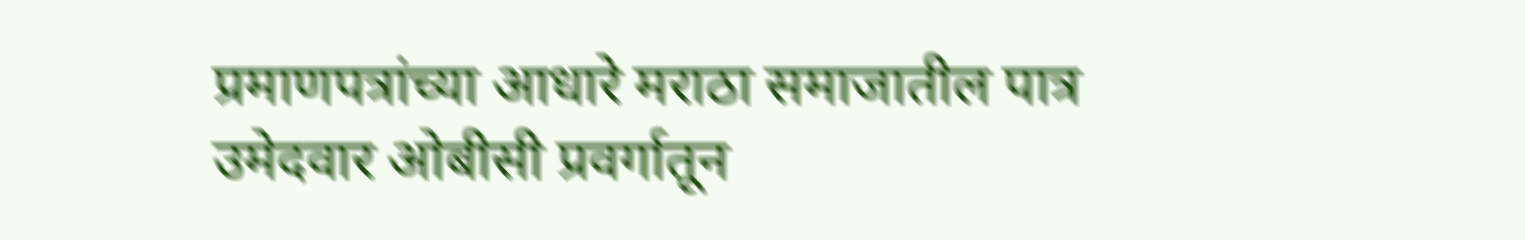प्रमाणपत्रांच्या आधारे मराठा समाजातील पात्र उमेदवार ओबीसी प्रवर्गातून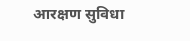आरक्षण सुविधा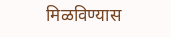मिळविण्यास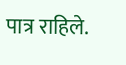पात्र राहिले.